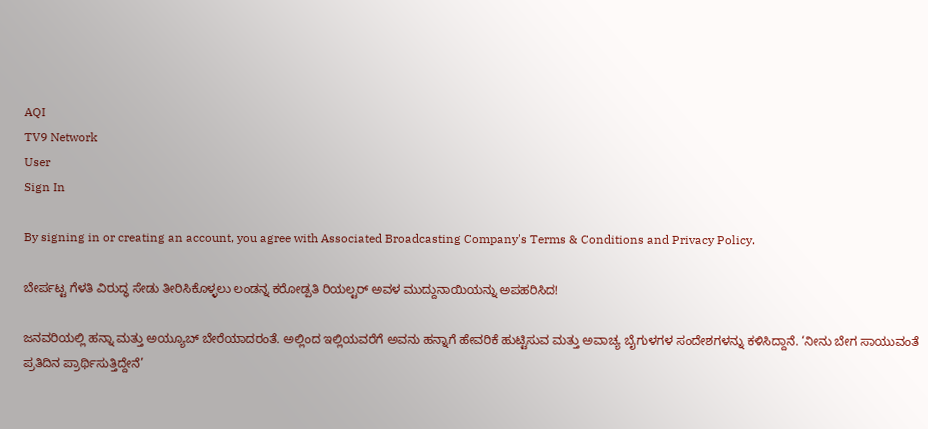AQI
TV9 Network
User
Sign In

By signing in or creating an account, you agree with Associated Broadcasting Company's Terms & Conditions and Privacy Policy.

ಬೇರ್ಪಟ್ಟ ಗೆಳತಿ ವಿರುದ್ಧ ಸೇಡು ತೀರಿಸಿಕೊಳ್ಳಲು ಲಂಡನ್ನ ಕರೋಡ್ಪತಿ ರಿಯಲ್ಟರ್ ಅವಳ ಮುದ್ದುನಾಯಿಯನ್ನು ಅಪಹರಿಸಿದ!

ಜನವರಿಯಲ್ಲಿ ಹನ್ನಾ ಮತ್ತು ಅಯ್ಯೂಬ್ ಬೇರೆಯಾದರಂತೆ. ಅಲ್ಲಿಂದ ಇಲ್ಲಿಯವರೆಗೆ ಅವನು ಹನ್ನಾಗೆ ಹೇವರಿಕೆ ಹುಟ್ಟಿಸುವ ಮತ್ತು ಅವಾಚ್ಯ ಬೈಗುಳಗಳ ಸಂದೇಶಗಳನ್ನು ಕಳಿಸಿದ್ದಾನೆ. ‘ನೀನು ಬೇಗ ಸಾಯುವಂತೆ ಪ್ರತಿದಿನ ಪ್ರಾರ್ಥಿಸುತ್ತಿದ್ದೇನೆ’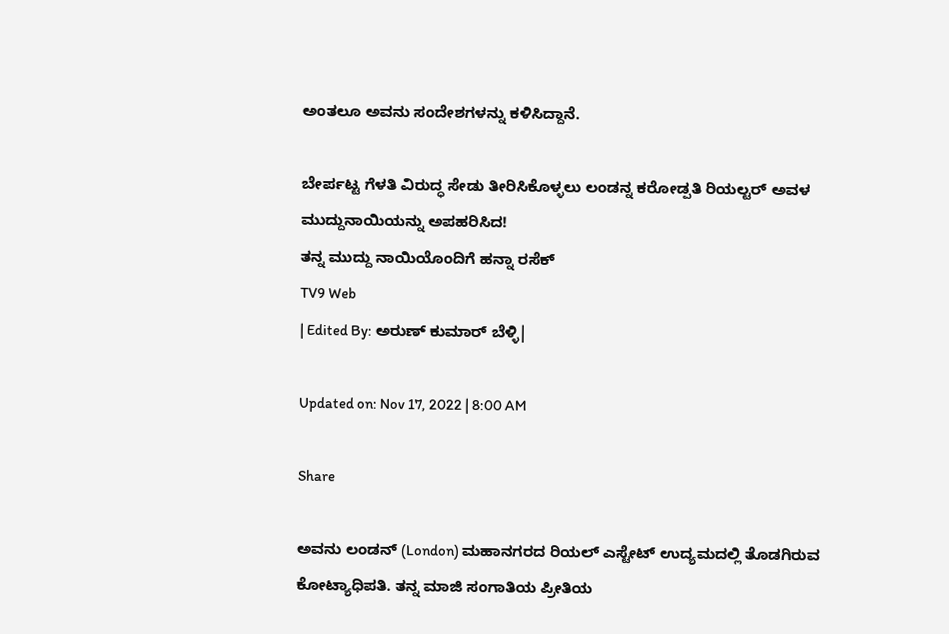ಅಂತಲೂ ಅವನು ಸಂದೇಶಗಳನ್ನು ಕಳಿಸಿದ್ದಾನೆ.

ಬೇರ್ಪಟ್ಟ ಗೆಳತಿ ವಿರುದ್ಧ ಸೇಡು ತೀರಿಸಿಕೊಳ್ಳಲು ಲಂಡನ್ನ ಕರೋಡ್ಪತಿ ರಿಯಲ್ಟರ್ ಅವಳ ಮುದ್ದುನಾಯಿಯನ್ನು ಅಪಹರಿಸಿದ!
ತನ್ನ ಮುದ್ದು ನಾಯಿಯೊಂದಿಗೆ ಹನ್ನಾ ರಸೆಕ್
TV9 Web
| Edited By: ಅರುಣ್ ಕುಮಾರ್ ಬೆಳ್ಳಿ|

Updated on: Nov 17, 2022 | 8:00 AM

Share

ಅವನು ಲಂಡನ್ (London) ಮಹಾನಗರದ ರಿಯಲ್ ಎಸ್ಟೇಟ್ ಉದ್ಯಮದಲ್ಲಿ ತೊಡಗಿರುವ ಕೋಟ್ಯಾಧಿಪತಿ. ತನ್ನ ಮಾಜಿ ಸಂಗಾತಿಯ ಪ್ರೀತಿಯ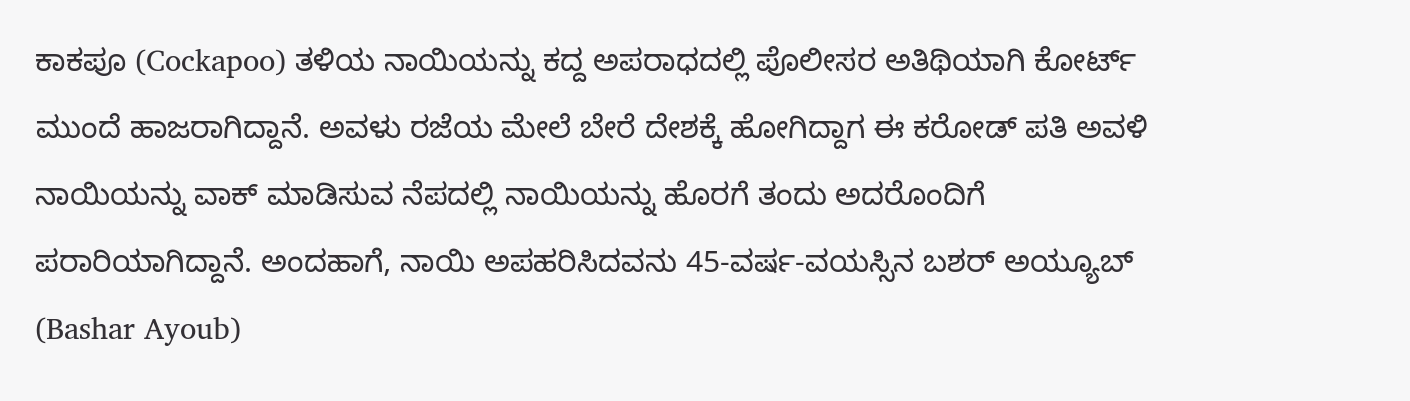ಕಾಕಪೂ (Cockapoo) ತಳಿಯ ನಾಯಿಯನ್ನು ಕದ್ದ ಅಪರಾಧದಲ್ಲಿ ಪೊಲೀಸರ ಅತಿಥಿಯಾಗಿ ಕೋರ್ಟ್ ಮುಂದೆ ಹಾಜರಾಗಿದ್ದಾನೆ. ಅವಳು ರಜೆಯ ಮೇಲೆ ಬೇರೆ ದೇಶಕ್ಕೆ ಹೋಗಿದ್ದಾಗ ಈ ಕರೋಡ್ ಪತಿ ಅವಳಿ ನಾಯಿಯನ್ನು ವಾಕ್ ಮಾಡಿಸುವ ನೆಪದಲ್ಲಿ ನಾಯಿಯನ್ನು ಹೊರಗೆ ತಂದು ಅದರೊಂದಿಗೆ ಪರಾರಿಯಾಗಿದ್ದಾನೆ. ಅಂದಹಾಗೆ, ನಾಯಿ ಅಪಹರಿಸಿದವನು 45-ವರ್ಷ-ವಯಸ್ಸಿನ ಬಶರ್ ಅಯ್ಯೂಬ್ (Bashar Ayoub)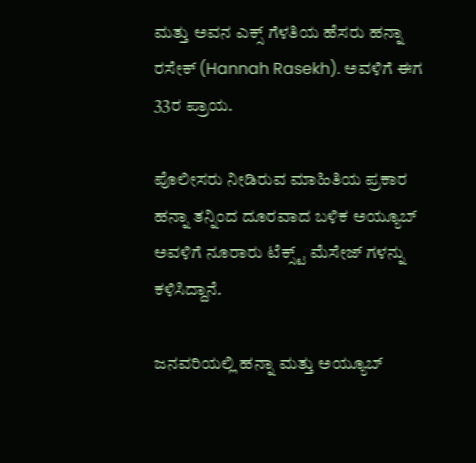ಮತ್ತು ಅವನ ಎಕ್ಸ್ ಗೆಳತಿಯ ಹೆಸರು ಹನ್ನಾ ರಸೇಕ್ (Hannah Rasekh). ಅವಳಿಗೆ ಈಗ 33ರ ಪ್ರಾಯ.

ಪೊಲೀಸರು ನೀಡಿರುವ ಮಾಹಿತಿಯ ಪ್ರಕಾರ ಹನ್ನಾ ತನ್ನಿಂದ ದೂರವಾದ ಬಳಿಕ ಅಯ್ಯೂಬ್ ಅವಳಿಗೆ ನೂರಾರು ಟೆಕ್ಸ್ಟ್ ಮೆಸೇಜ್ ಗಳನ್ನು ಕಳಿಸಿದ್ದಾನೆ.

ಜನವರಿಯಲ್ಲಿ ಹನ್ನಾ ಮತ್ತು ಅಯ್ಯೂಬ್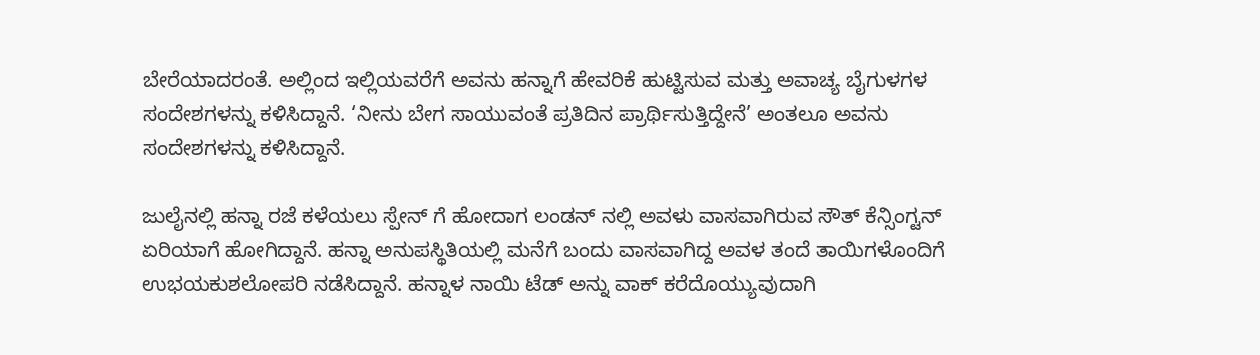ಬೇರೆಯಾದರಂತೆ. ಅಲ್ಲಿಂದ ಇಲ್ಲಿಯವರೆಗೆ ಅವನು ಹನ್ನಾಗೆ ಹೇವರಿಕೆ ಹುಟ್ಟಿಸುವ ಮತ್ತು ಅವಾಚ್ಯ ಬೈಗುಳಗಳ ಸಂದೇಶಗಳನ್ನು ಕಳಿಸಿದ್ದಾನೆ. ‘ನೀನು ಬೇಗ ಸಾಯುವಂತೆ ಪ್ರತಿದಿನ ಪ್ರಾರ್ಥಿಸುತ್ತಿದ್ದೇನೆ’ ಅಂತಲೂ ಅವನು ಸಂದೇಶಗಳನ್ನು ಕಳಿಸಿದ್ದಾನೆ.

ಜುಲೈನಲ್ಲಿ ಹನ್ನಾ ರಜೆ ಕಳೆಯಲು ಸ್ಪೇನ್ ಗೆ ಹೋದಾಗ ಲಂಡನ್ ನಲ್ಲಿ ಅವಳು ವಾಸವಾಗಿರುವ ಸೌತ್ ಕೆನ್ಸಿಂಗ್ಟನ್ ಏರಿಯಾಗೆ ಹೋಗಿದ್ದಾನೆ. ಹನ್ನಾ ಅನುಪಸ್ಥಿತಿಯಲ್ಲಿ ಮನೆಗೆ ಬಂದು ವಾಸವಾಗಿದ್ದ ಅವಳ ತಂದೆ ತಾಯಿಗಳೊಂದಿಗೆ ಉಭಯಕುಶಲೋಪರಿ ನಡೆಸಿದ್ದಾನೆ. ಹನ್ನಾಳ ನಾಯಿ ಟೆಡ್ ಅನ್ನು ವಾಕ್ ಕರೆದೊಯ್ಯುವುದಾಗಿ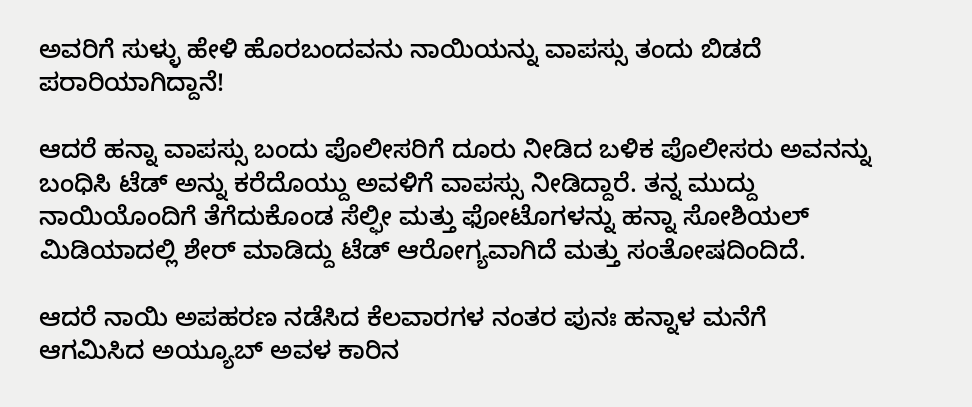ಅವರಿಗೆ ಸುಳ್ಳು ಹೇಳಿ ಹೊರಬಂದವನು ನಾಯಿಯನ್ನು ವಾಪಸ್ಸು ತಂದು ಬಿಡದೆ ಪರಾರಿಯಾಗಿದ್ದಾನೆ!

ಆದರೆ ಹನ್ನಾ ವಾಪಸ್ಸು ಬಂದು ಪೊಲೀಸರಿಗೆ ದೂರು ನೀಡಿದ ಬಳಿಕ ಪೊಲೀಸರು ಅವನನ್ನು ಬಂಧಿಸಿ ಟೆಡ್ ಅನ್ನು ಕರೆದೊಯ್ದು ಅವಳಿಗೆ ವಾಪಸ್ಸು ನೀಡಿದ್ದಾರೆ. ತನ್ನ ಮುದ್ದು ನಾಯಿಯೊಂದಿಗೆ ತೆಗೆದುಕೊಂಡ ಸೆಲ್ಫೀ ಮತ್ತು ಫೋಟೊಗಳನ್ನು ಹನ್ನಾ ಸೋಶಿಯಲ್ ಮಿಡಿಯಾದಲ್ಲಿ ಶೇರ್ ಮಾಡಿದ್ದು ಟೆಡ್ ಆರೋಗ್ಯವಾಗಿದೆ ಮತ್ತು ಸಂತೋಷದಿಂದಿದೆ.

ಆದರೆ ನಾಯಿ ಅಪಹರಣ ನಡೆಸಿದ ಕೆಲವಾರಗಳ ನಂತರ ಪುನಃ ಹನ್ನಾಳ ಮನೆಗೆ ಆಗಮಿಸಿದ ಅಯ್ಯೂಬ್ ಅವಳ ಕಾರಿನ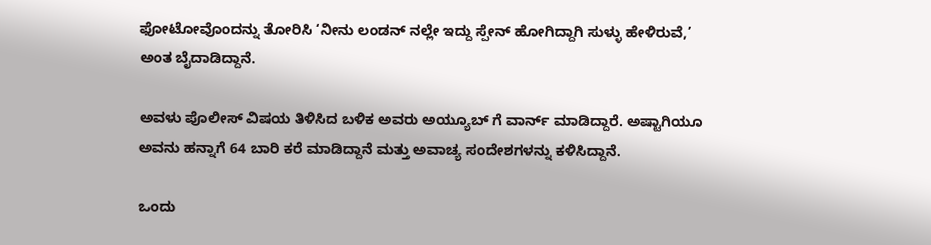ಫೋಟೋವೊಂದನ್ನು ತೋರಿಸಿ ‘ನೀನು ಲಂಡನ್ ನಲ್ಲೇ ಇದ್ದು ಸ್ಪೇನ್ ಹೋಗಿದ್ದಾಗಿ ಸುಳ್ಳು ಹೇಳಿರುವೆ,’ ಅಂತ ಬೈದಾಡಿದ್ದಾನೆ.

ಅವಳು ಪೊಲೀಸ್ ವಿಷಯ ತಿಳಿಸಿದ ಬಳಿಕ ಅವರು ಅಯ್ಯೂಬ್ ಗೆ ವಾರ್ನ್ ಮಾಡಿದ್ದಾರೆ. ಅಷ್ಟಾಗಿಯೂ ಅವನು ಹನ್ನಾಗೆ 64 ಬಾರಿ ಕರೆ ಮಾಡಿದ್ದಾನೆ ಮತ್ತು ಅವಾಚ್ಯ ಸಂದೇಶಗಳನ್ನು ಕಳಿಸಿದ್ದಾನೆ.

ಒಂದು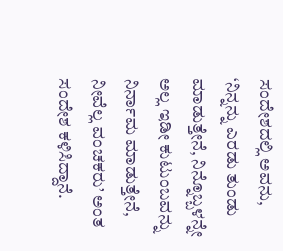ಸಂದೇಶದಲ್ಲಿ ಅವನು, ‘ನಿನ್ನನ್ನು ಎರಡು ತುಂಡು ಮಾಡುತ್ತೇನೆ, ನಿನ್ನೊಬ್ಬಳನ್ನೇ ಅಲ್ಲ ಇಡೀ ಕುಟುಂಬವನ್ನು ನಿರ್ನಾಮ ಮಾಡುತ್ತೇನೆ, ನೀವೆಲ್ಲ ವಂಚಕರು’ ಅಂತ ಸಂದೇಶ ಕಳಿಸಿದ್ದಾನೆ.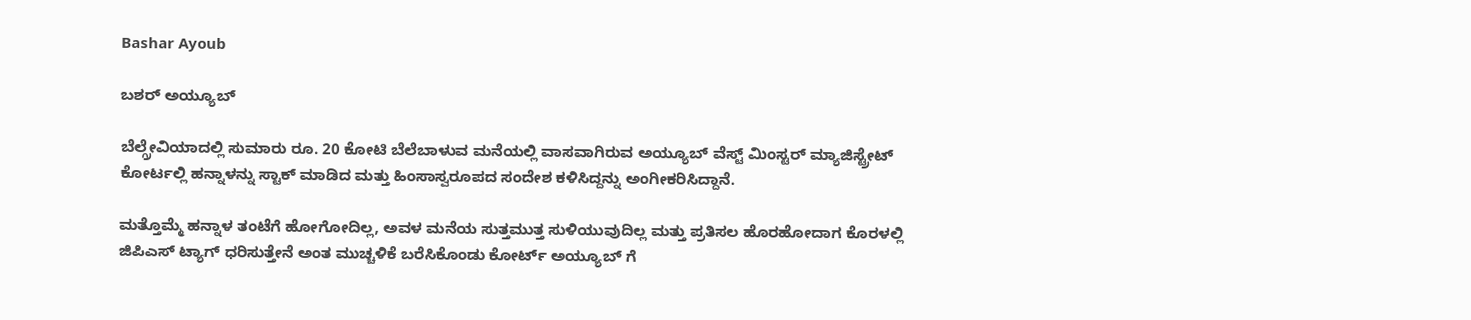Bashar Ayoub

ಬಶರ್ ಅಯ್ಯೂಬ್

ಬೆಲ್ಗ್ರೇವಿಯಾದಲ್ಲಿ ಸುಮಾರು ರೂ. 20 ಕೋಟಿ ಬೆಲೆಬಾಳುವ ಮನೆಯಲ್ಲಿ ವಾಸವಾಗಿರುವ ಅಯ್ಯೂಬ್ ವೆಸ್ಟ್ ಮಿಂಸ್ಟರ್ ಮ್ಯಾಜಿಸ್ಟ್ರೇಟ್ ಕೋರ್ಟಲ್ಲಿ ಹನ್ನಾಳನ್ನು ಸ್ಟಾಕ್ ಮಾಡಿದ ಮತ್ತು ಹಿಂಸಾಸ್ವರೂಪದ ಸಂದೇಶ ಕಳಿಸಿದ್ದನ್ನು ಅಂಗೀಕರಿಸಿದ್ದಾನೆ.

ಮತ್ತೊಮ್ಮೆ ಹನ್ನಾಳ ತಂಟೆಗೆ ಹೋಗೋದಿಲ್ಲ, ಅವಳ ಮನೆಯ ಸುತ್ತಮುತ್ತ ಸುಳಿಯುವುದಿಲ್ಲ ಮತ್ತು ಪ್ರತಿಸಲ ಹೊರಹೋದಾಗ ಕೊರಳಲ್ಲಿ ಜಿಪಿಎಸ್ ಟ್ಯಾಗ್ ಧರಿಸುತ್ತೇನೆ ಅಂತ ಮುಚ್ಚಳಿಕೆ ಬರೆಸಿಕೊಂಡು ಕೋರ್ಟ್ ಅಯ್ಯೂಬ್ ಗೆ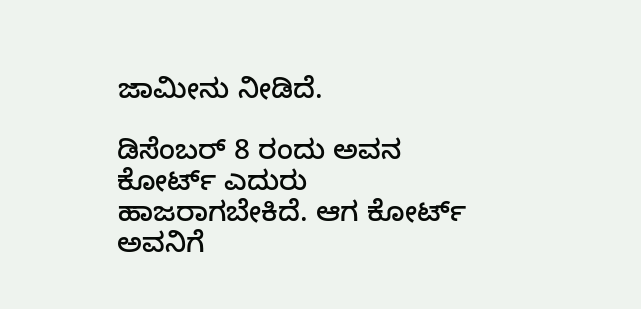ಜಾಮೀನು ನೀಡಿದೆ.

ಡಿಸೆಂಬರ್ 8 ರಂದು ಅವನ ಕೋರ್ಟ್ ಎದುರು ಹಾಜರಾಗಬೇಕಿದೆ. ಆಗ ಕೋರ್ಟ್ ಅವನಿಗೆ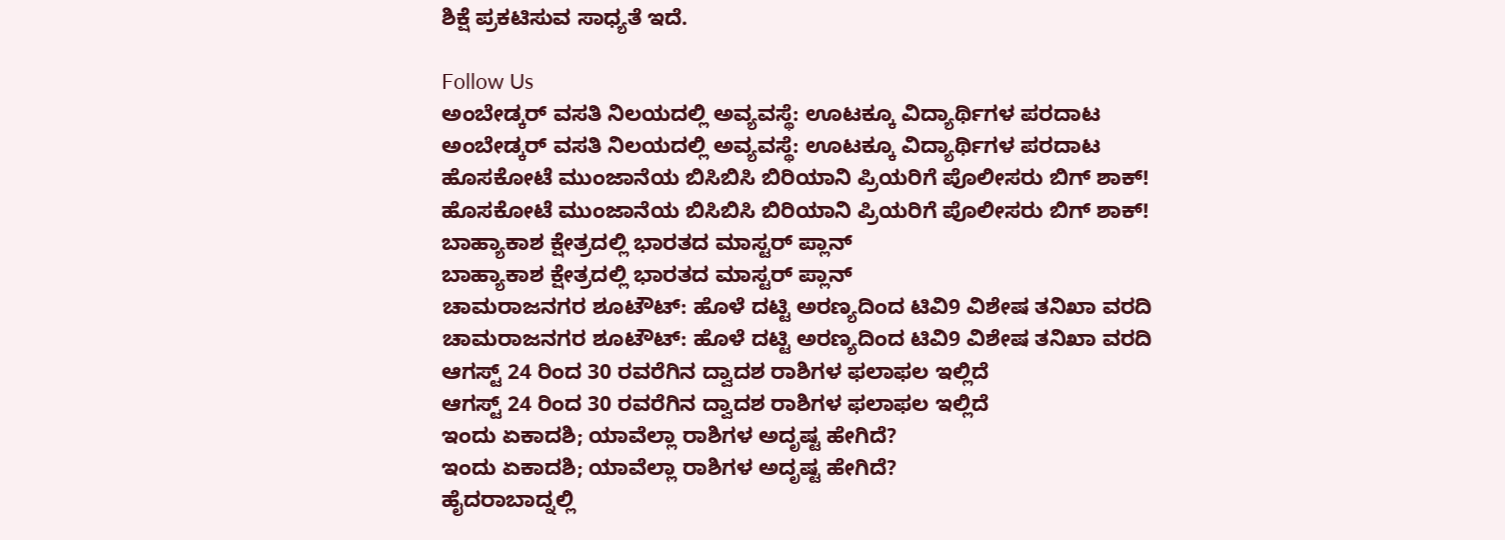ಶಿಕ್ಷೆ ಪ್ರಕಟಿಸುವ ಸಾಧ್ಯತೆ ಇದೆ.

Follow Us
ಅಂಬೇಡ್ಕರ್ ವಸತಿ ನಿಲಯದಲ್ಲಿ ಅವ್ಯವಸ್ಥೆ: ಊಟಕ್ಕೂ ವಿದ್ಯಾರ್ಥಿಗಳ ಪರದಾಟ
ಅಂಬೇಡ್ಕರ್ ವಸತಿ ನಿಲಯದಲ್ಲಿ ಅವ್ಯವಸ್ಥೆ: ಊಟಕ್ಕೂ ವಿದ್ಯಾರ್ಥಿಗಳ ಪರದಾಟ
ಹೊಸಕೋಟೆ ಮುಂಜಾನೆಯ ಬಿಸಿಬಿಸಿ ಬಿರಿಯಾನಿ ಪ್ರಿಯರಿಗೆ ಪೊಲೀಸರು ಬಿಗ್ ಶಾಕ್!
ಹೊಸಕೋಟೆ ಮುಂಜಾನೆಯ ಬಿಸಿಬಿಸಿ ಬಿರಿಯಾನಿ ಪ್ರಿಯರಿಗೆ ಪೊಲೀಸರು ಬಿಗ್ ಶಾಕ್!
ಬಾಹ್ಯಾಕಾಶ ಕ್ಷೇತ್ರದಲ್ಲಿ ಭಾರತದ ಮಾಸ್ಟರ್ ಪ್ಲಾನ್
ಬಾಹ್ಯಾಕಾಶ ಕ್ಷೇತ್ರದಲ್ಲಿ ಭಾರತದ ಮಾಸ್ಟರ್ ಪ್ಲಾನ್
ಚಾಮರಾಜನಗರ ಶೂಟೌಟ್: ಹೊಳೆ ದಟ್ಟಿ ಅರಣ್ಯದಿಂದ ಟಿವಿ9 ವಿಶೇಷ ತನಿಖಾ ವರದಿ
ಚಾಮರಾಜನಗರ ಶೂಟೌಟ್: ಹೊಳೆ ದಟ್ಟಿ ಅರಣ್ಯದಿಂದ ಟಿವಿ9 ವಿಶೇಷ ತನಿಖಾ ವರದಿ
ಆಗಸ್ಟ್ 24 ರಿಂದ 30 ರವರೆಗಿನ ದ್ವಾದಶ ರಾಶಿಗಳ ಫಲಾಫಲ ಇಲ್ಲಿದೆ
ಆಗಸ್ಟ್ 24 ರಿಂದ 30 ರವರೆಗಿನ ದ್ವಾದಶ ರಾಶಿಗಳ ಫಲಾಫಲ ಇಲ್ಲಿದೆ
ಇಂದು ಏಕಾದಶಿ; ಯಾವೆಲ್ಲಾ ರಾಶಿಗಳ ಅದೃಷ್ಟ ಹೇಗಿದೆ?
ಇಂದು ಏಕಾದಶಿ; ಯಾವೆಲ್ಲಾ ರಾಶಿಗಳ ಅದೃಷ್ಟ ಹೇಗಿದೆ?
ಹೈದರಾಬಾದ್ನಲ್ಲಿ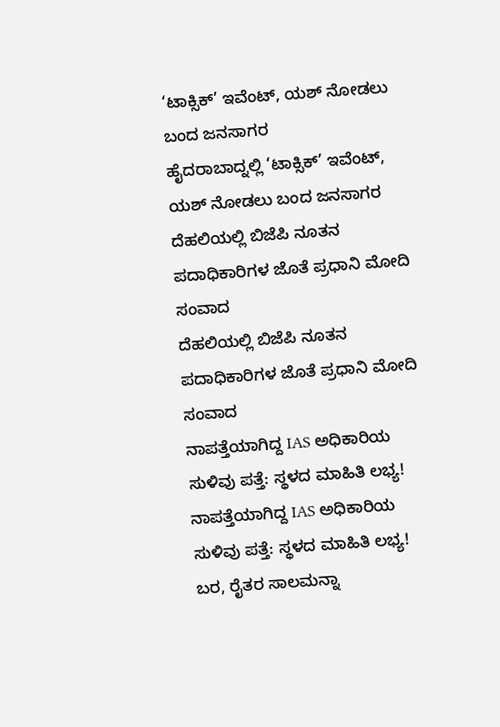‘ಟಾಕ್ಸಿಕ್’ ಇವೆಂಟ್, ಯಶ್ ನೋಡಲು ಬಂದ ಜನಸಾಗರ
ಹೈದರಾಬಾದ್ನಲ್ಲಿ ‘ಟಾಕ್ಸಿಕ್’ ಇವೆಂಟ್, ಯಶ್ ನೋಡಲು ಬಂದ ಜನಸಾಗರ
ದೆಹಲಿಯಲ್ಲಿ ಬಿಜೆಪಿ ನೂತನ ಪದಾಧಿಕಾರಿಗಳ ಜೊತೆ ಪ್ರಧಾನಿ ಮೋದಿ ಸಂವಾದ
ದೆಹಲಿಯಲ್ಲಿ ಬಿಜೆಪಿ ನೂತನ ಪದಾಧಿಕಾರಿಗಳ ಜೊತೆ ಪ್ರಧಾನಿ ಮೋದಿ ಸಂವಾದ
ನಾಪತ್ತೆಯಾಗಿದ್ದ IAS ಅಧಿಕಾರಿಯ ಸುಳಿವು ಪತ್ತೆ: ಸ್ಥಳದ ಮಾಹಿತಿ ಲಭ್ಯ!
ನಾಪತ್ತೆಯಾಗಿದ್ದ IAS ಅಧಿಕಾರಿಯ ಸುಳಿವು ಪತ್ತೆ: ಸ್ಥಳದ ಮಾಹಿತಿ ಲಭ್ಯ!
ಬರ, ರೈತರ ಸಾಲಮನ್ನಾ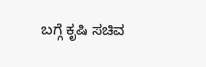ಬಗ್ಗೆ ಕೃಷಿ ಸಚಿವ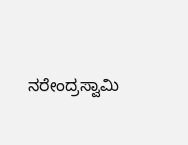ನರೇಂದ್ರಸ್ವಾಮಿ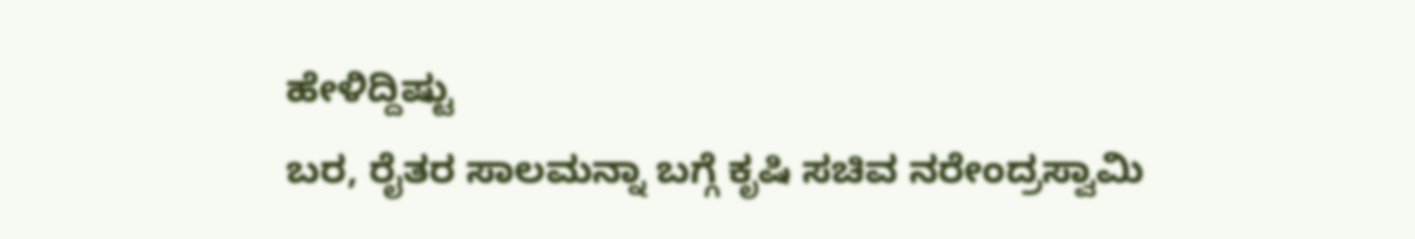ಹೇಳಿದ್ದಿಷ್ಟು
ಬರ, ರೈತರ ಸಾಲಮನ್ನಾ ಬಗ್ಗೆ ಕೃಷಿ ಸಚಿವ ನರೇಂದ್ರಸ್ವಾಮಿ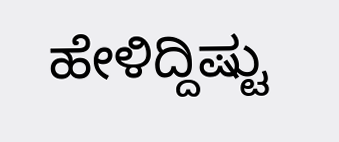ಹೇಳಿದ್ದಿಷ್ಟು